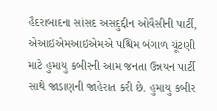હૈદરાબાદના સાંસદ અસદુદ્દીન ઓવૈસીની પાર્ટી, એઆઇએમઆઇએમએ પશ્ચિમ બંગાળ ચૂંટણી માટે હુમાયુ કબીરની આમ જનતા ઉન્નયન પાર્ટી સાથે જાડાણની જાહેરાત કરી છે. હુમાયુ કબીર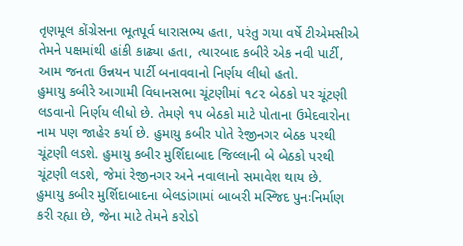તૃણમૂલ કોંગ્રેસના ભૂતપૂર્વ ધારાસભ્ય હતા, પરંતુ ગયા વર્ષે ટીએમસીએ તેમને પક્ષમાંથી હાંકી કાઢ્યા હતા, ત્યારબાદ કબીરે એક નવી પાર્ટી, આમ જનતા ઉન્નયન પાર્ટી બનાવવાનો નિર્ણય લીધો હતો.
હુમાયુ કબીરે આગામી વિધાનસભા ચૂંટણીમાં ૧૮૨ બેઠકો પર ચૂંટણી લડવાનો નિર્ણય લીધો છે. તેમણે ૧૫ બેઠકો માટે પોતાના ઉમેદવારોના નામ પણ જાહેર કર્યા છે. હુમાયુ કબીર પોતે રેજીનગર બેઠક પરથી ચૂંટણી લડશે. હુમાયુ કબીર મુર્શિદાબાદ જિલ્લાની બે બેઠકો પરથી ચૂંટણી લડશે, જેમાં રેજીનગર અને નવાલાનો સમાવેશ થાય છે.
હુમાયુ કબીર મુર્શિદાબાદના બેલડાંગામાં બાબરી મસ્જિદ પુનઃનિર્માણ કરી રહ્યા છે, જેના માટે તેમને કરોડો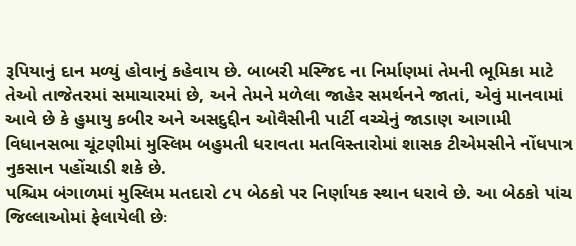રૂપિયાનું દાન મળ્યું હોવાનું કહેવાય છે. બાબરી મસ્જિદ ના નિર્માણમાં તેમની ભૂમિકા માટે તેઓ તાજેતરમાં સમાચારમાં છે, અને તેમને મળેલા જાહેર સમર્થનને જાતાં, એવું માનવામાં આવે છે કે હુમાયુ કબીર અને અસદુદ્દીન ઓવૈસીની પાર્ટી વચ્ચેનું જાડાણ આગામી વિધાનસભા ચૂંટણીમાં મુસ્લિમ બહુમતી ધરાવતા મતવિસ્તારોમાં શાસક ટીએમસીને નોંધપાત્ર નુકસાન પહોંચાડી શકે છે.
પશ્ચિમ બંગાળમાં મુસ્લિમ મતદારો ૮૫ બેઠકો પર નિર્ણાયક સ્થાન ધરાવે છે. આ બેઠકો પાંચ જિલ્લાઓમાં ફેલાયેલી છેઃ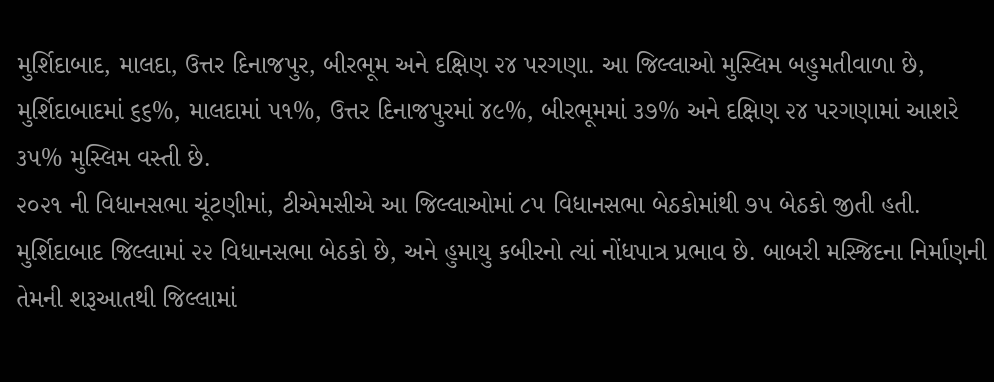મુર્શિદાબાદ, માલદા, ઉત્તર દિનાજપુર, બીરભૂમ અને દક્ષિણ ૨૪ પરગણા. આ જિલ્લાઓ મુસ્લિમ બહુમતીવાળા છે, મુર્શિદાબાદમાં ૬૬%, માલદામાં ૫૧%, ઉત્તર દિનાજપુરમાં ૪૯%, બીરભૂમમાં ૩૭% અને દક્ષિણ ૨૪ પરગણામાં આશરે ૩૫% મુસ્લિમ વસ્તી છે.
૨૦૨૧ ની વિધાનસભા ચૂંટણીમાં, ટીએમસીએ આ જિલ્લાઓમાં ૮૫ વિધાનસભા બેઠકોમાંથી ૭૫ બેઠકો જીતી હતી. મુર્શિદાબાદ જિલ્લામાં ૨૨ વિધાનસભા બેઠકો છે, અને હુમાયુ કબીરનો ત્યાં નોંધપાત્ર પ્રભાવ છે. બાબરી મસ્જિદના નિર્માણની તેમની શરૂઆતથી જિલ્લામાં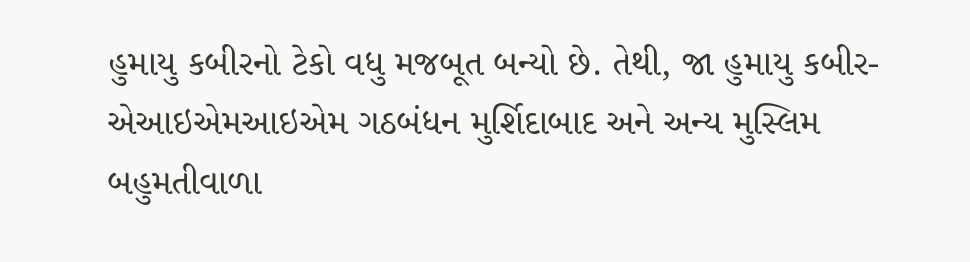હુમાયુ કબીરનો ટેકો વધુ મજબૂત બન્યો છે. તેથી, જા હુમાયુ કબીર-એઆઇએમઆઇએમ ગઠબંધન મુર્શિદાબાદ અને અન્ય મુસ્લિમ બહુમતીવાળા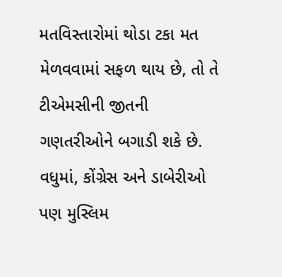મતવિસ્તારોમાં થોડા ટકા મત મેળવવામાં સફળ થાય છે, તો તે ટીએમસીની જીતની ગણતરીઓને બગાડી શકે છે. વધુમાં, કોંગ્રેસ અને ડાબેરીઓ પણ મુસ્લિમ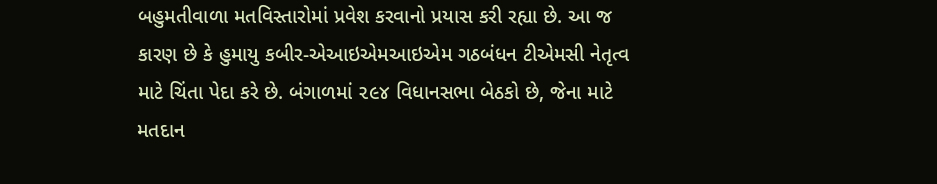બહુમતીવાળા મતવિસ્તારોમાં પ્રવેશ કરવાનો પ્રયાસ કરી રહ્યા છે. આ જ કારણ છે કે હુમાયુ કબીર-એઆઇએમઆઇએમ ગઠબંધન ટીએમસી નેતૃત્વ માટે ચિંતા પેદા કરે છે. બંગાળમાં ૨૯૪ વિધાનસભા બેઠકો છે, જેના માટે મતદાન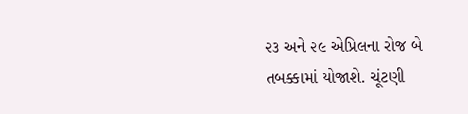૨૩ અને ૨૯ એપ્રિલના રોજ બે તબક્કામાં યોજાશે. ચૂંટણી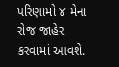પરિણામો ૪ મેના રોજ જાહેર કરવામાં આવશે.